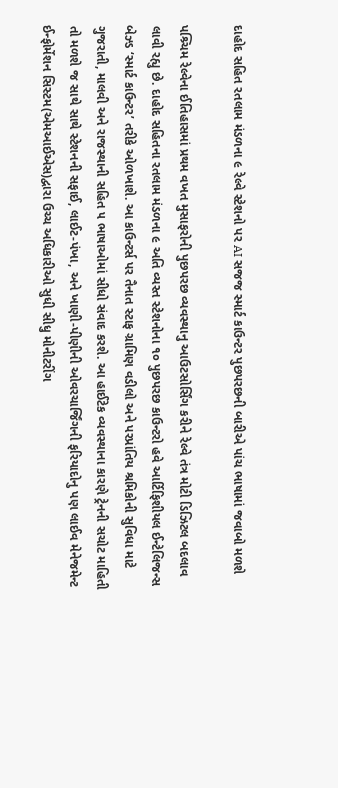દાહોદ સહિત રતલામ મંડળના ૯ રેલ્વે સ્ટેશનો પર AI સજજ સ્માર્ટ કાઉન્ટર પુછપરછની બારીએ પાંચ ભાષામાં જવાબો મળશે

પશ્ર્ચિમ રેલ્વેના ઈતિહાસમાં પ્રથમ વખત મુસાફરોની પુછપરછ વ્યવસ્થાનુ આઉટસોર્સિંગ કરીને રેલ્વે તંત્ર મોટી ડિઝિટલ બદલાવ લાવી રહ્યુ છે. દાહોદ સહિતના રતલામ મંડળના ૯ અતિ વ્યસ્ત સ્ટેશનોના ૧૦ પુછપરછ કાઉન્ટરો હવે આર્ટિફિશીયલ ઈન્ટેલિજન્સ બેઝ્ડ ‘સ્માર્ટ કાઉન્ટર’ તરીકે ઓળખાશે. આ કાઉન્ટર્સ પર તૈનાત સ્ટાફ ગ્રામિણ વડીલો અને પરપ્રાંતિય શ્રમિકોની સુવિધા માટે ગુજરાતી, માલવી અને રાજસ્થાની સહિત ૫ ભાષાઓમાં સીધો સંવાદ કરશે. આ હાઈટેક વ્યવસ્થાના કારણે ટ્રેનની સચોટ માહિતી તો મળશે જ સાથે સાથે સ્ટેશનની સફાઈ, લાઈટ-પંખા, અને ખાણી-પીણીની ઓવરચાર્જિંગની ફરિયાદોનુ પણ લાઈવ મેનેજમેન્ટ ઈન્ફોર્મેશન સિસ્ટમ(એમઆઈએસ)દ્વારા ઉચ્ચ અધિકારીઓ સુધી સીધુ મોનીટરીંગ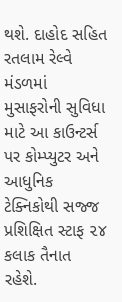થશે. દાહોદ સહિત રતલામ રેલ્વે મંડળમાં મુસાફરોની સુવિધા માટે આ કાઉન્ટર્સ પર કોમ્પ્યુટર અને આધુનિક ટેક્નિકોથી સજ્જ પ્રશિક્ષિત સ્ટાફ ૨૪ કલાક તૈનાત રહેશે.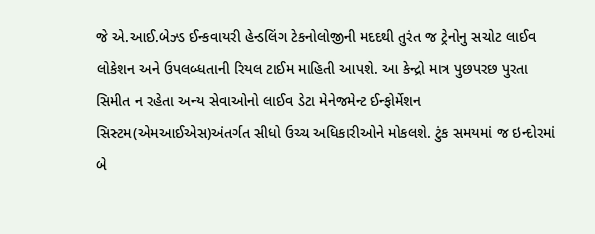જે એ.આઈ.બેઝ્ડ ઈન્કવાયરી હેન્ડલિંગ ટેકનોલોજીની મદદથી તુરંત જ ટ્રેનોનુ સચોટ લાઈવ લોકેશન અને ઉપલબ્ધતાની રિયલ ટાઈમ માહિતી આપશે. આ કેન્દ્રો માત્ર પુછપરછ પુરતા સિમીત ન રહેતા અન્ય સેવાઓનો લાઈવ ડેટા મેનેજમેન્ટ ઈન્ફોર્મેશન સિસ્ટમ(એમઆઈએસ)અંતર્ગત સીધો ઉચ્ચ અધિકારીઓને મોકલશે. ટુંક સમયમાં જ ઇન્દોરમાં બે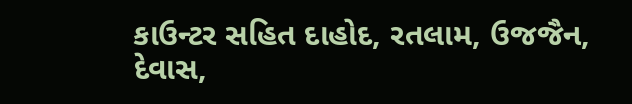કાઉન્ટર સહિત દાહોદ, રતલામ, ઉજજૈન, દેવાસ,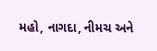મહો, નાગદા, નીમચ અને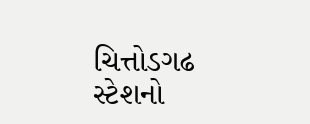ચિત્તોડગઢ સ્ટેશનો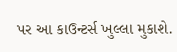પર આ કાઉન્ટર્સ ખુલ્લા મુકાશે.